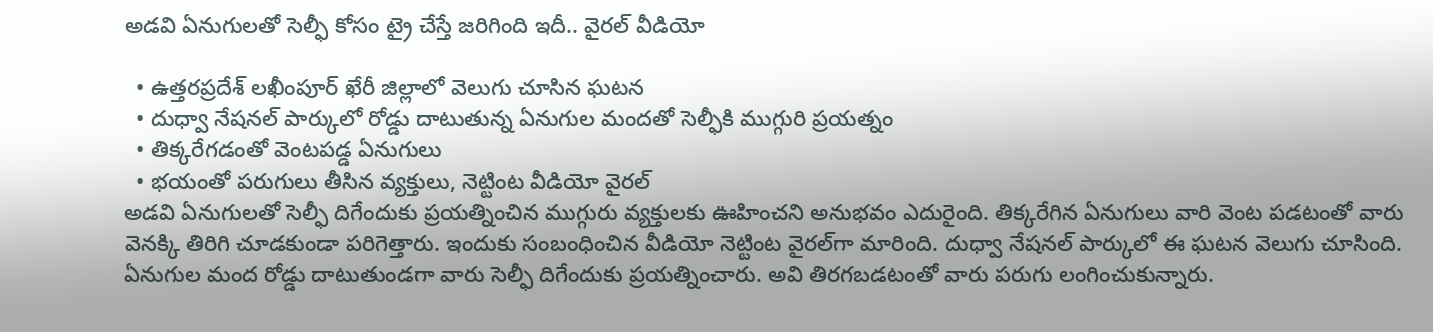అడవి ఏనుగులతో సెల్ఫీ కోసం ట్రై చేస్తే జరిగింది ఇదీ.. వైరల్ వీడియో

  • ఉత్తరప్రదేశ్‌ లఖీంపూర్ ఖేరీ జిల్లాలో వెలుగు చూసిన ఘటన
  • దుధ్వా నేషనల్ పార్కులో రోడ్డు దాటుతున్న ఏనుగుల మందతో సెల్ఫీకి ముగ్గురి ప్రయత్నం
  • తిక్కరేగడంతో వెంటపడ్డ ఏనుగులు
  • భయంతో పరుగులు తీసిన వ్యక్తులు, నెట్టింట వీడియో వైరల్
అడవి ఏనుగులతో సెల్ఫీ దిగేందుకు ప్రయత్నించిన ముగ్గురు వ్యక్తులకు ఊహించని అనుభవం ఎదురైంది. తిక్కరేగిన ఏనుగులు వారి వెంట పడటంతో వారు వెనక్కి తిరిగి చూడకుండా పరిగెత్తారు. ఇందుకు సంబంధించిన వీడియో నెట్టింట వైరల్‌గా మారింది. దుధ్వా నేషనల్ పార్కులో ఈ ఘటన వెలుగు చూసింది. ఏనుగుల మంద రోడ్డు దాటుతుండగా వారు సెల్ఫీ దిగేందుకు ప్రయత్నించారు. అవి తిరగబడటంతో వారు పరుగు లంగించుకున్నారు.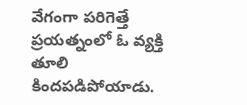వేగంగా పరిగెత్తే ప్రయత్నంలో ఓ వ్యక్తి తూలి కిందపడిపోయాడు.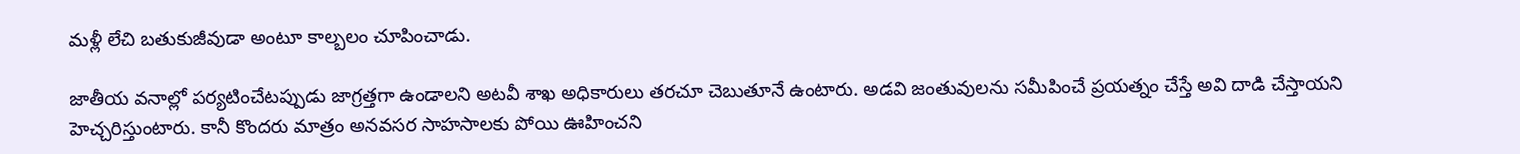మళ్లీ లేచి బతుకుజీవుడా అంటూ కాల్బలం చూపించాడు.

జాతీయ వనాల్లో పర్యటించేటప్పుడు జాగ్రత్తగా ఉండాలని అటవీ శాఖ అధికారులు తరచూ చెబుతూనే ఉంటారు. అడవి జంతువులను సమీపించే ప్రయత్నం చేస్తే అవి దాడి చేస్తాయని హెచ్చరిస్తుంటారు. కానీ కొందరు మాత్రం అనవసర సాహసాలకు పోయి ఊహించని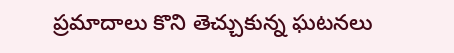ప్రమాదాలు కొని తెచ్చుకున్న ఘటనలు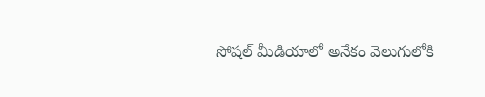సోషల్ మీడియాలో అనేకం వెలుగులోకి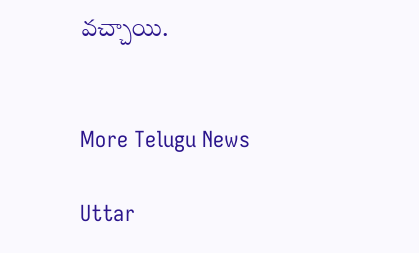వచ్చాయి.


More Telugu News

Uttar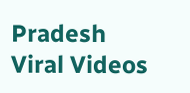Pradesh Viral Videos